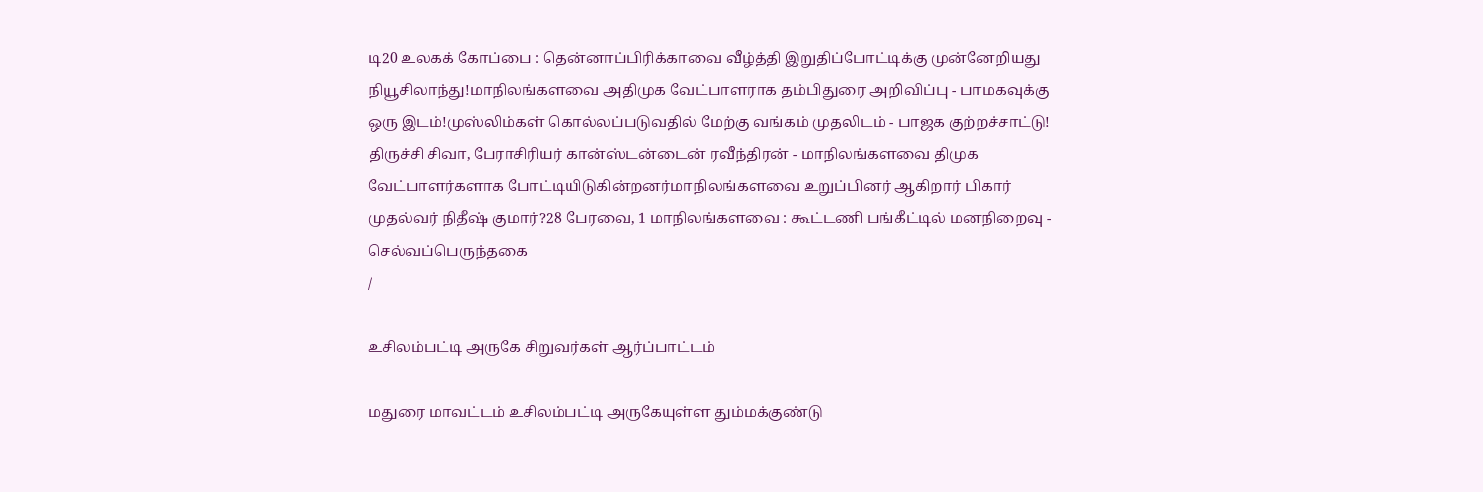டி20 உலகக் கோப்பை : தென்னாப்பிரிக்காவை வீழ்த்தி இறுதிப்போட்டிக்கு முன்னேறியது நியூசிலாந்து!மாநிலங்களவை அதிமுக வேட்பாளராக தம்பிதுரை அறிவிப்பு - பாமகவுக்கு ஒரு இடம்!முஸ்லிம்கள் கொல்லப்படுவதில் மேற்கு வங்கம் முதலிடம் - பாஜக குற்றச்சாட்டு! திருச்சி சிவா, பேராசிரியர் கான்ஸ்டன்டைன் ரவீந்திரன் - மாநிலங்களவை திமுக வேட்பாளர்களாக போட்டியிடுகின்றனர்மாநிலங்களவை உறுப்பினர் ஆகிறார் பிகார் முதல்வர் நிதீஷ் குமார்?28 பேரவை, 1 மாநிலங்களவை : கூட்டணி பங்கீட்டில் மனநிறைவு - செல்வப்பெருந்தகை
/

உசிலம்பட்டி அருகே சிறுவர்கள் ஆர்ப்பாட்டம்

மதுரை மாவட்டம் உசிலம்பட்டி அருகேயுள்ள தும்மக்குண்டு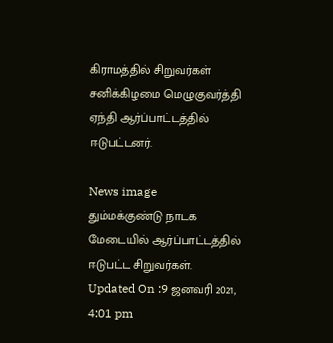கிராமத்தில் சிறுவர்கள் சனிக்கிழமை மெழுகுவர்த்தி ஏந்தி ஆர்ப்பாட்டத்தில் ஈடுபட்டனர்.

News image
தும்மக்குண்டு நாடக மேடையில் ஆர்ப்பாட்டத்தில் ஈடுபட்ட சிறுவர்கள்.
Updated On :9 ஜனவரி 2021, 4:01 pm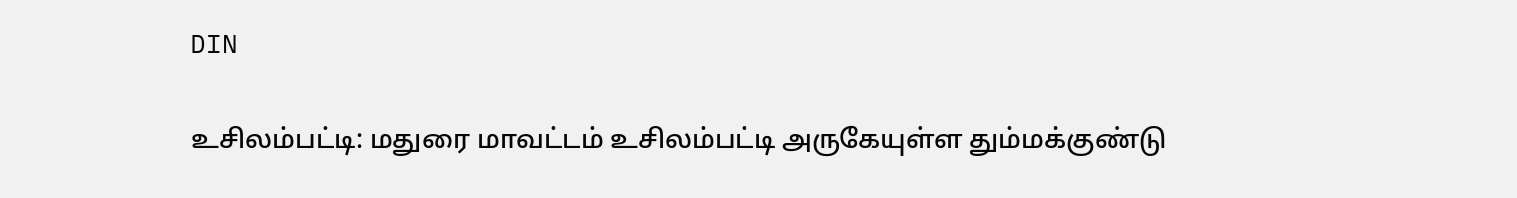DIN

உசிலம்பட்டி: மதுரை மாவட்டம் உசிலம்பட்டி அருகேயுள்ள தும்மக்குண்டு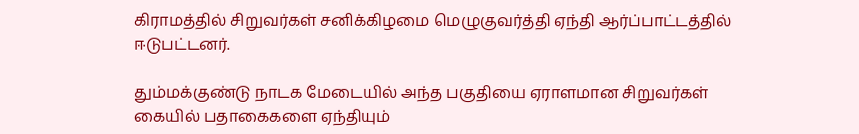கிராமத்தில் சிறுவர்கள் சனிக்கிழமை மெழுகுவர்த்தி ஏந்தி ஆர்ப்பாட்டத்தில் ஈடுபட்டனர்.

தும்மக்குண்டு நாடக மேடையில் அந்த பகுதியை ஏராளமான சிறுவர்கள் கையில் பதாகைகளை ஏந்தியும்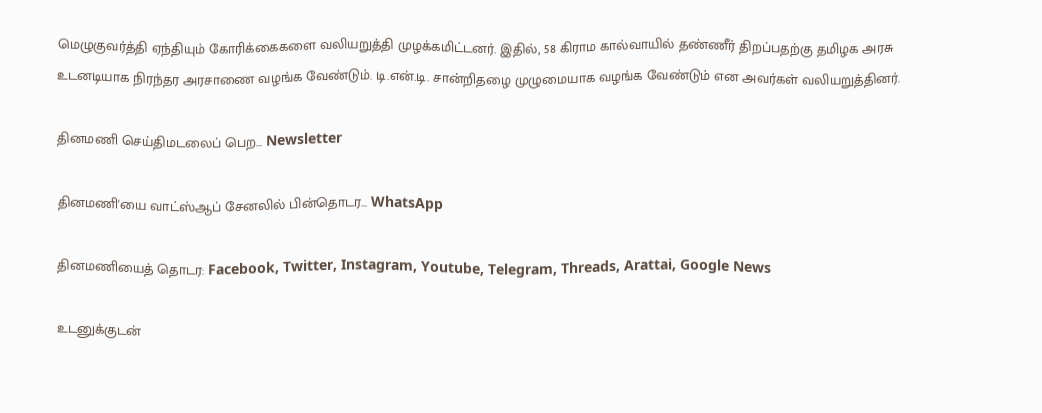மெழுகுவர்த்தி ஏந்தியும் கோரிக்கைகளை வலியறுத்தி முழக்கமிட்டனர். இதில், 58 கிராம கால்வாயில் தண்ணீர் திறப்பதற்கு தமிழக அரசு உடனடியாக நிரந்தர அரசாணை வழங்க வேண்டும். டி.என்.டி. சான்றிதழை முழுமையாக வழங்க வேண்டும் என அவர்கள் வலியறுத்தினர்.

தினமணி செய்திமடலைப் பெற... Newsletter

தினமணி'யை வாட்ஸ்ஆப் சேனலில் பின்தொடர... WhatsApp

தினமணியைத் தொடர: Facebook, Twitter, Instagram, Youtube, Telegram, Threads, Arattai, Google News

உடனுக்குடன்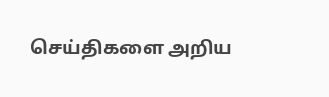செய்திகளை அறிய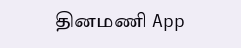தினமணி App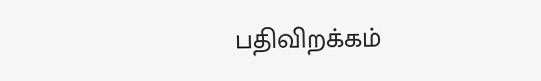பதிவிறக்கம்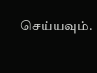செய்யவும்.